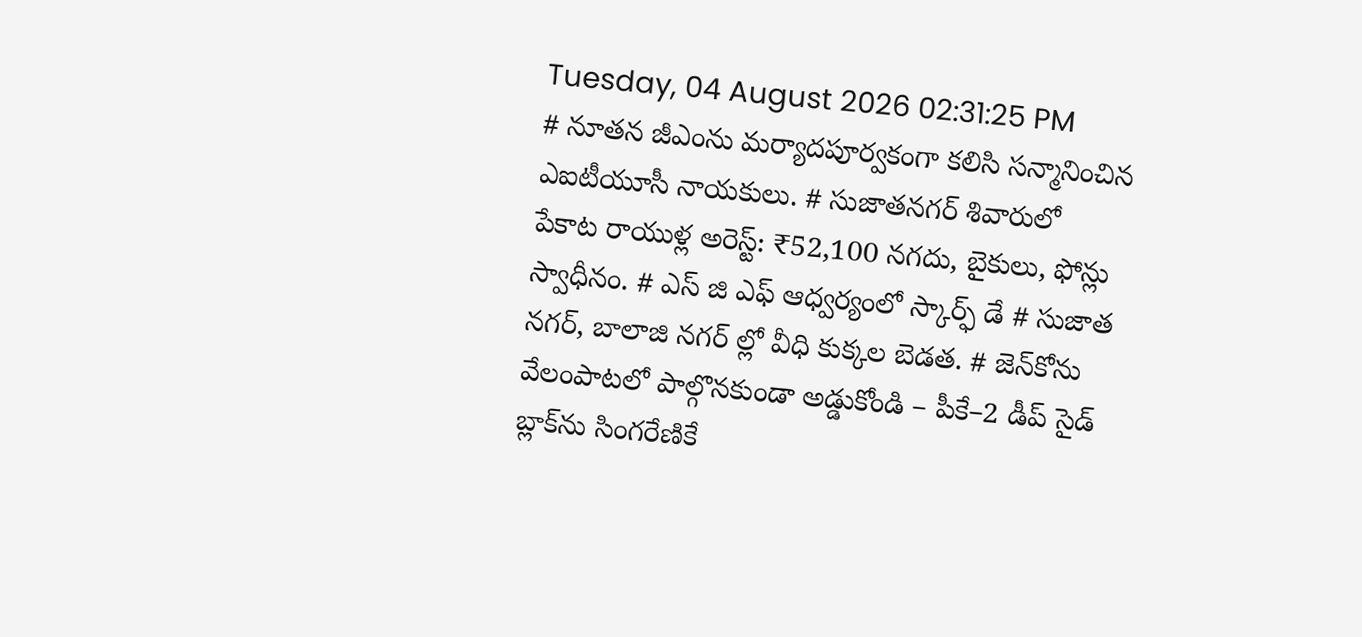Tuesday, 04 August 2026 02:31:25 PM
# నూతన జీఎంను మర్యాదపూర్వకంగా కలిసి సన్మానించిన ఎఐటీయూసీ నాయకులు. # సుజాతనగర్ శివారులో పేకాట రాయుళ్ల అరెస్ట్: ₹52,100 నగదు, బైకులు, ఫోన్లు స్వాధీనం. # ఎస్ జి ఎఫ్ ఆధ్వర్యంలో స్కార్ఫ్ డే # సుజాత నగర్, బాలాజి నగర్ ల్లో వీధి కుక్కల బెడత. # జెన్‌కోను వేలంపాటలో పాల్గొనకుండా అడ్డుకోండి – పీకే–2 డీప్ సైడ్ బ్లాక్‌ను సింగరేణికే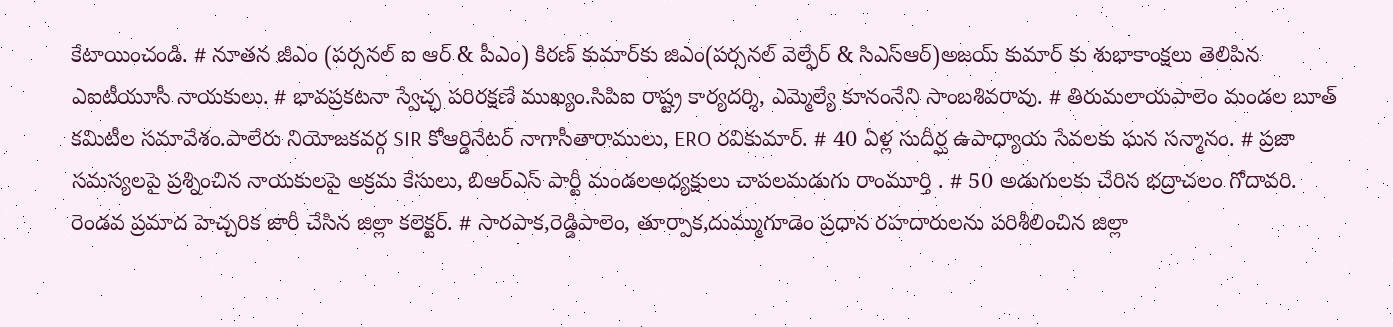కేటాయించండి. # నూతన జీఎం (పర్సనల్ ఐ ఆర్ & పీఎం) కిరణ్ కుమార్‌కు జిఎం(పర్సనల్ వెల్ఫేర్ & సిఎస్ఆర్)అజయ్ కుమార్ కు శుభాకాంక్షలు తెలిపిన ఎఐటీయూసీ నాయకులు. # భావప్రకటనా స్వేచ్ఛ పరిరక్షణే ముఖ్యం.సిపిఐ రాష్ట్ర కార్యదర్శి, ఎమ్మెల్యే కూనంనేని సాంబశివరావు. # తిరుమలాయపాలెం మండల బూత్ కమిటీల సమావేశం.పాలేరు నియోజకవర్గ SIR కోఆర్డినేటర్ నాగాసీతారాములు, ERO రవికుమార్. # 40 ఏళ్ల సుదీర్ఘ ఉపాధ్యాయ సేవలకు ఘన సన్మానం. # ప్రజా సమస్యలపై ప్రశ్నించిన నాయకులపై అక్రమ కేసులు, బిఆర్ఎస్ పార్టీ మండలఅధ్యక్షులు చాపలమడుగు రాంమూర్తి . # 50 అడుగులకు చేరిన భద్రాచలం గోదావరి. రెండవ ప్రమాద హెచ్చరిక జారీ చేసిన జిల్లా కలెక్టర్. # సారపాక,రెడ్డిపాలెం, తూర్పాక,దుమ్ముగూడెం ప్రధాన రహదారులను పరిశీలించిన జిల్లా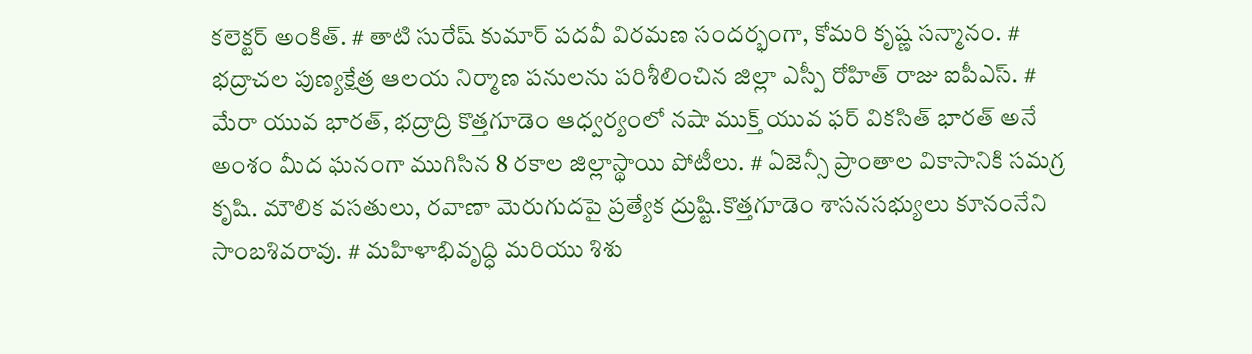కలెక్టర్ అంకిత్. # తాటి సురేష్ కుమార్ పదవీ విరమణ సందర్భంగా, కోమరి కృష్ణ సన్మానం. # భద్రాచల పుణ్యక్షేత్ర ఆలయ నిర్మాణ పనులను పరిశీలించిన జిల్లా ఎస్పీ రోహిత్ రాజు ఐపీఎస్. # మేరా యువ భారత్, భద్రాద్రి కొత్తగూడెం ఆధ్వర్యంలో నషా ముక్త్ యువ ఫర్ వికసిత్ భారత్ అనే అంశం మీద ఘనంగా ముగిసిన 8 రకాల జిల్లాస్థాయి పోటీలు. # ఏజెన్సీ ప్రాంతాల వికాసానికి సమగ్ర కృషి. మౌలిక వసతులు, రవాణా మెరుగుదపై ప్రత్యేక ద్రుష్టి.కొత్తగూడెం శాసనసభ్యులు కూనంనేని సాంబశివరావు. # మహిళాభివృద్ధి మరియు శిశు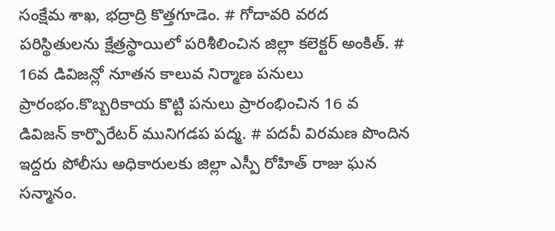సంక్షేమ శాఖ, భద్రాద్రి కొత్తగూడెం. # గోదావరి వరద పరిస్థితులను క్షేత్రస్థాయిలో పరిశీలించిన జిల్లా కలెక్టర్ అంకిత్. # 16వ డివిజన్లో నూతన కాలువ నిర్మాణ పనులు ప్రారంభం.కొబ్బరికాయ కొట్టి పనులు ప్రారంభించిన 16 వ డివిజన్ కార్పొరేటర్ మునిగడప పద్మ. # పదవీ విరమణ పొందిన ఇద్దరు పోలీసు అధికారులకు జిల్లా ఎస్పీ రోహిత్ రాజు ఘన సన్మానం.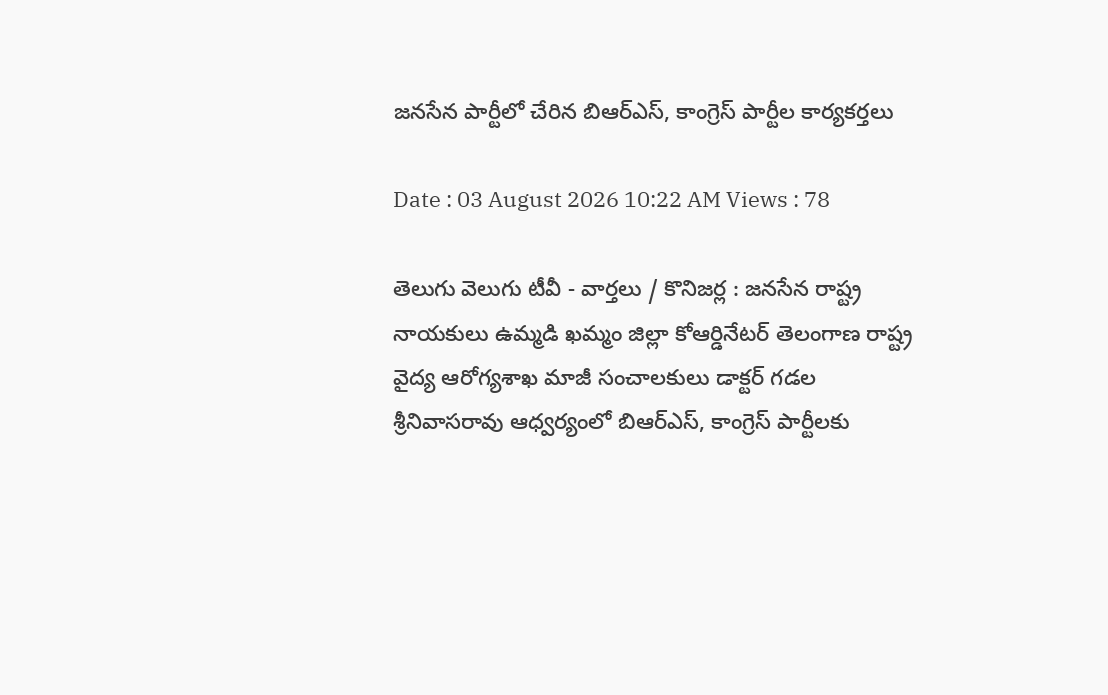జనసేన పార్టీలో చేరిన బిఆర్ఎస్, కాంగ్రెస్ పార్టీల కార్యకర్తలు

Date : 03 August 2026 10:22 AM Views : 78

తెలుగు వెలుగు టీవీ - వార్తలు / కొనిజర్ల : జనసేన రాష్ట్ర నాయకులు ఉమ్మడి ఖమ్మం జిల్లా కోఆర్డినేటర్ తెలంగాణ రాష్ట్ర వైద్య ఆరోగ్యశాఖ మాజీ సంచాలకులు డాక్టర్ గడల శ్రీనివాసరావు ఆధ్వర్యంలో బిఆర్ఎస్, కాంగ్రెస్ పార్టీలకు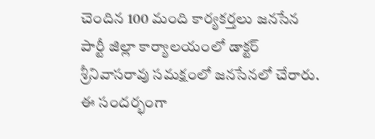చెందిన 100 మంది కార్యకర్తలు జనసేన పార్టీ జిల్లా కార్యాలయంలో డాక్టర్ శ్రీనివాసరావు సమక్షంలో జనసేనలో చేరారు. ఈ సందర్భంగా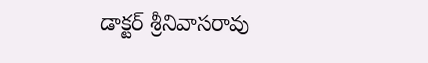డాక్టర్ శ్రీనివాసరావు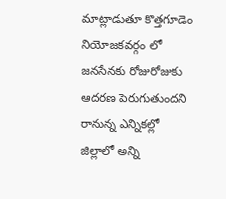మాట్లాడుతూ కొత్తగూడెం నియోజకవర్గం లో జనసేనకు రోజురోజుకు ఆదరణ పెరుగుతుందని రానున్న ఎన్నికల్లో జిల్లాలో అన్ని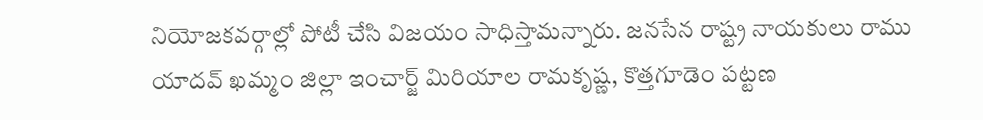నియోజకవర్గాల్లో పోటీ చేసి విజయం సాధిస్తామన్నారు. జనసేన రాష్ట్ర నాయకులు రాము యాదవ్ ఖమ్మం జిల్లా ఇంచార్జ్ మిరియాల రామకృష్ణ, కొత్తగూడెం పట్టణ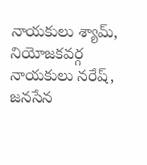నాయకులు శ్యామ్, నియోజకవర్గ నాయకులు నరేష్, జనసేన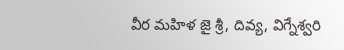వీర మహిళ జై శ్రీ, దివ్య, విగ్నేశ్వరి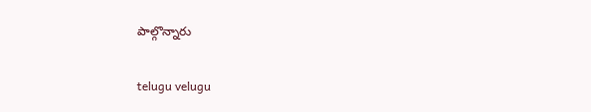పాల్గొన్నారు

telugu velugu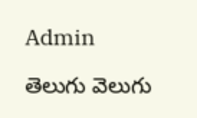Admin

తెలుగు వెలుగు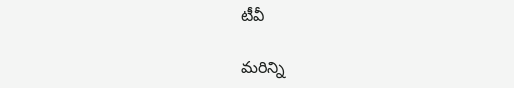టీవీ

మరిన్ని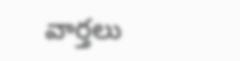వార్తలు